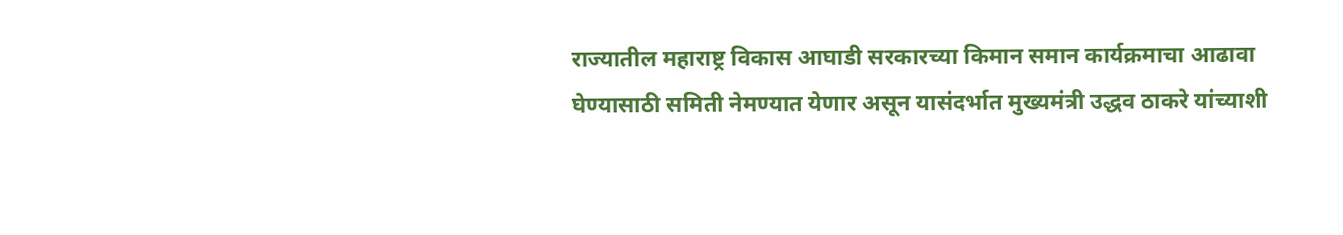राज्यातील महाराष्ट्र विकास आघाडी सरकारच्या किमान समान कार्यक्रमाचा आढावा घेण्यासाठी समिती नेमण्यात येणार असून यासंदर्भात मुख्यमंत्री उद्धव ठाकरे यांच्याशी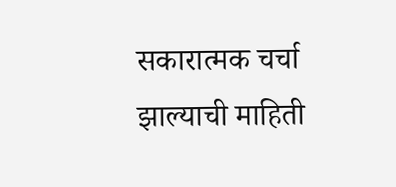सकारात्मक चर्चा झाल्याची माहिती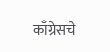काँग्रेसचे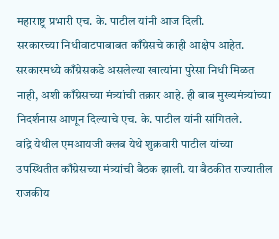महाराष्ट्र प्रभारी एच. के. पाटील यांनी आज दिली.
सरकारच्या निधीवाटपाबाबत काँग्रेसचे काही आक्षेप आहेत. सरकारमध्ये काँग्रेसकडे असलेल्या खात्यांना पुरेसा निधी मिळत नाही, अशी काँग्रेसच्या मंत्र्यांची तक्रार आहे. ही बाब मुख्यमंत्र्यांच्या निदर्शनास आणून दिल्याचे एच. के. पाटील यांनी सांगितले.
वांद्रे येथील एमआयजी क्लब येथे शुक्रवारी पाटील यांच्या उपस्थितीत काँग्रेसच्या मंत्र्यांची बैठक झाली. या बैठकीत राज्यातील राजकीय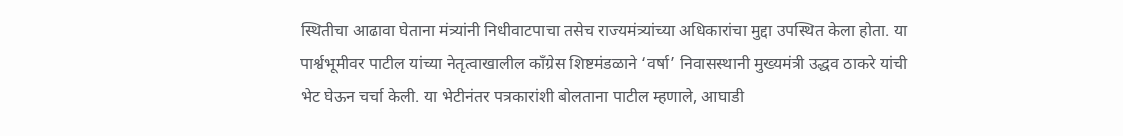स्थितीचा आढावा घेताना मंत्र्यांनी निधीवाटपाचा तसेच राज्यमंत्र्यांच्या अधिकारांचा मुद्दा उपस्थित केला होता. या पार्श्वभूमीवर पाटील यांच्या नेतृत्वाखालील काँग्रेस शिष्टमंडळाने ‘वर्षा’ निवासस्थानी मुख्यमंत्री उद्धव ठाकरे यांची भेट घेऊन चर्चा केली. या भेटीनंतर पत्रकारांशी बोलताना पाटील म्हणाले, आघाडी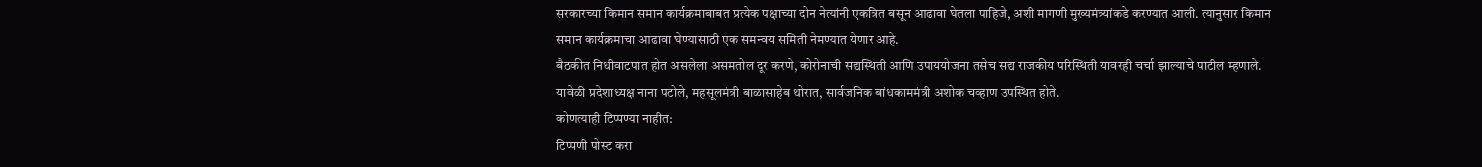सरकारच्या किमान समान कार्यक्रमाबाबत प्रत्येक पक्षाच्या दोन नेत्यांनी एकत्रित बसून आढावा घेतला पाहिजे, अशी मागणी मुख्यमंत्र्यांकडे करण्यात आली. त्यानुसार किमान समान कार्यक्रमाचा आढावा घेण्यासाठी एक समन्वय समिती नेमण्यात येणार आहे.
बैठकीत निधीवाटपात होत असलेला असमतोल दूर करणे, कोरोनाची सद्यस्थिती आणि उपाययोजना तसेच सद्य राजकीय परिस्थिती यावरही चर्चा झाल्याचे पाटील म्हणाले. यावेळी प्रदेशाध्यक्ष नाना पटोले, महसूलमंत्री बाळासाहेब थोरात, सार्वजनिक बांधकाममंत्री अशोक चव्हाण उपस्थित होते.
कोणत्याही टिप्पण्या नाहीत:
टिप्पणी पोस्ट करा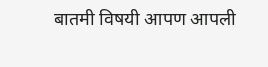बातमी विषयी आपण आपली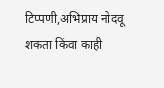टिप्पणी,अभिप्राय नोदवू शकता किंवा काही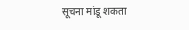सूचना मांडू शकता